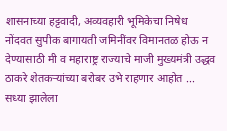शासनाच्या हट्टवादी, अव्यवहारी भूमिकेचा निषेध नोंदवत सुपीक बागायती जमिनींवर विमानतळ होऊ न देण्यासाठी मी व महाराष्ट्र राज्याचे माजी मुख्यमंत्री उद्धव ठाकरे शेतकऱ्यांच्या बरोबर उभे राहणार आहोत ...
सध्या झालेला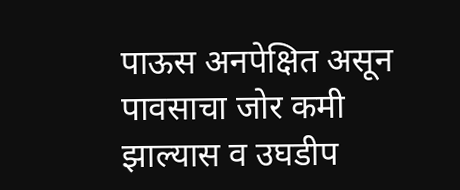पाऊस अनपेक्षित असून पावसाचा जोर कमी झाल्यास व उघडीप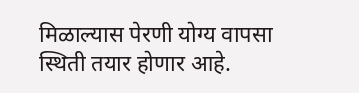मिळाल्यास पेरणी योग्य वापसा स्थिती तयार होणार आहे.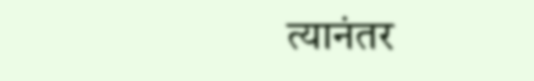त्यानंतर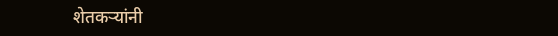शेतकऱ्यांनी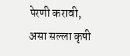पेरणी करावी, असा सल्ला कृषी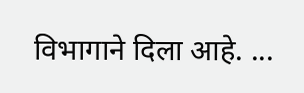विभागाने दिला आहे. ...